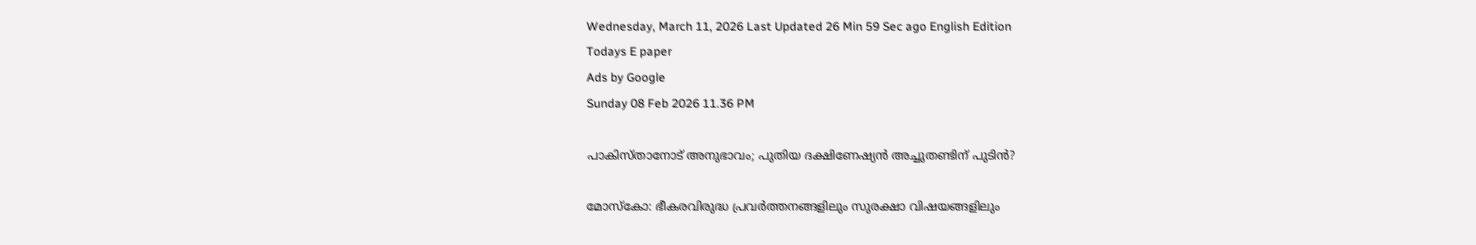Wednesday, March 11, 2026 Last Updated 26 Min 59 Sec ago English Edition
Todays E paper
Ads by Google
Sunday 08 Feb 2026 11.36 PM

പാകിസ്‌താനോട്‌ അനുഭാവം; പുതിയ ദക്ഷിണേഷ്യന്‍ അച്ചുതണ്ടിന്‌ പുടിന്‍?

മോസ്‌കോ: ഭീകരവിരുദ്ധ പ്രവര്‍ത്തനങ്ങളിലും സുരക്ഷാ വിഷയങ്ങളിലും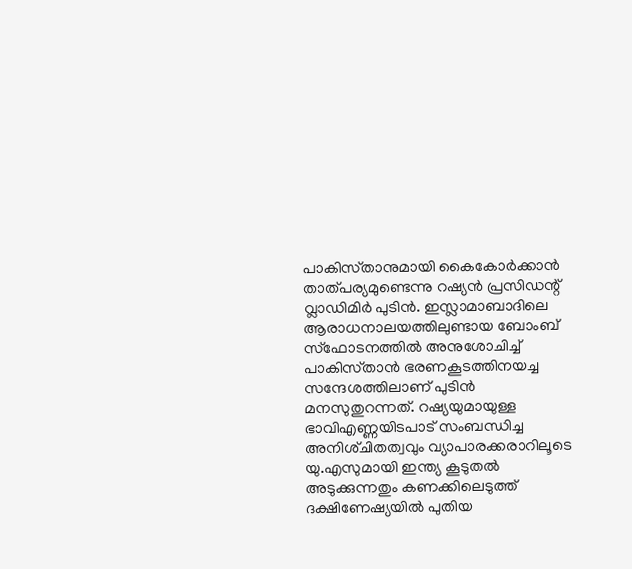പാകിസ്‌താനുമായി കൈകോര്‍ക്കാന്‍ താത്‌പര്യമുണ്ടെന്നു റഷ്യന്‍ പ്രസിഡന്റ്‌ വ്ലാഡിമിര്‍ പുടിന്‍. ഇസ്ലാമാബാദിലെ ആരാധനാലയത്തിലുണ്ടായ ബോംബ്‌ സ്‌ഫോടനത്തില്‍ അനുശോചിച്ച്‌ പാകിസ്‌താന്‍ ഭരണകൂടത്തിനയച്ച സന്ദേശത്തിലാണ്‌ പുടിന്‍ മനസുതുറന്നത്‌. റഷ്യയുമായുള്ള ഭാവിഎണ്ണയിടപാട്‌ സംബന്ധിച്ച അനിശ്‌ചിതത്വവും വ്യാപാരക്കരാറിലൂടെ യു.എസുമായി ഇന്ത്യ കൂടുതല്‍ അടുക്കുന്നതും കണക്കിലെടുത്ത്‌ ദക്ഷിണേഷ്യയില്‍ പുതിയ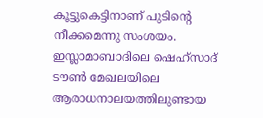കൂട്ടുകെട്ടിനാണ്‌ പുടിന്റെ നീക്കമെന്നു സംശയം.
ഇസ്ലാമാബാദിലെ ഷെഹ്‌സാദ്‌ ടൗണ്‍ മേഖലയിലെ ആരാധനാലയത്തിലുണ്ടായ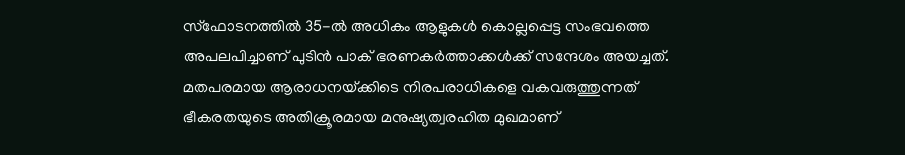സ്‌ഫോടനത്തില്‍ 35-ല്‍ അധികം ആളുകള്‍ കൊല്ലപ്പെട്ട സംഭവത്തെ അപലപിച്ചാണ്‌ പുടിന്‍ പാക്‌ ഭരണകര്‍ത്താക്കള്‍ക്ക്‌ സന്ദേശം അയച്ചത്‌. മതപരമായ ആരാധനയ്‌ക്കിടെ നിരപരാധികളെ വകവരുത്തുന്നത്‌ ഭീകരതയുടെ അതിക്രൂരമായ മനുഷ്യത്വരഹിത മുഖമാണ്‌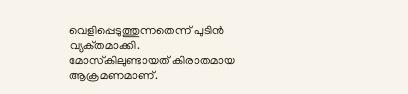വെളിപ്പെടുത്തുന്നതെന്ന്‌ പുടിന്‍ വ്യക്‌തമാക്കി. മോസ്‌കിലുണ്ടായത്‌ കിരാതമായ ആക്രമണമാണ്‌.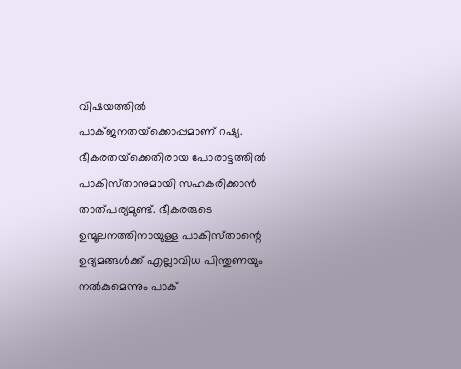വിഷയത്തില്‍ പാക്‌ജനതയ്‌ക്കൊപ്പമാണ്‌ റഷ്യ. ഭീകരതയ്‌ക്കെതിരായ പോരാട്ടത്തില്‍ പാകിസ്‌താനുമായി സഹകരിക്കാന്‍ താത്‌പര്യമുണ്ട്‌. ഭീകരരുടെ ഉന്മൂലനത്തിനായുള്ള പാകിസ്‌താന്റെ ഉദ്യമങ്ങള്‍ക്ക്‌ എല്ലാവിധ പിന്തുണയും നല്‍കുമെന്നും പാക്‌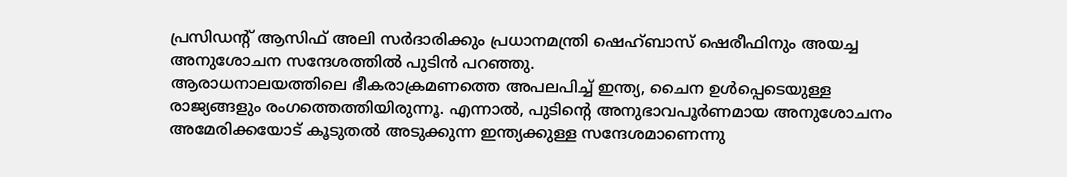പ്രസിഡന്റ്‌ ആസിഫ്‌ അലി സര്‍ദാരിക്കും പ്രധാനമന്ത്രി ഷെഹ്‌ബാസ്‌ ഷെരീഫിനും അയച്ച അനുശോചന സന്ദേശത്തില്‍ പുടിന്‍ പറഞ്ഞു.
ആരാധനാലയത്തിലെ ഭീകരാക്രമണത്തെ അപലപിച്ച്‌ ഇന്ത്യ, ചൈന ഉള്‍പ്പെടെയുള്ള രാജ്യങ്ങളും രംഗത്തെത്തിയിരുന്നൂ. എന്നാല്‍, പുടിന്റെ അനുഭാവപൂര്‍ണമായ അനുശോചനം അമേരിക്കയോട്‌ കൂടുതല്‍ അടുക്കുന്ന ഇന്ത്യക്കുള്ള സന്ദേശമാണെന്നു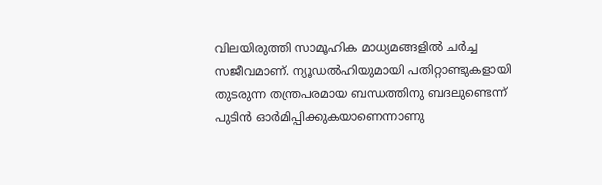വിലയിരുത്തി സാമൂഹിക മാധ്യമങ്ങളില്‍ ചര്‍ച്ച സജീവമാണ്‌. ന്യൂഡല്‍ഹിയുമായി പതിറ്റാണ്ടുകളായി തുടരുന്ന തന്ത്രപരമായ ബന്ധത്തിനു ബദലുണ്ടെന്ന്‌ പുടിന്‍ ഓര്‍മിപ്പിക്കുകയാണെന്നാണു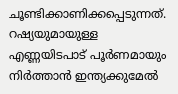ചൂണ്ടിക്കാണിക്കപ്പെടുന്നത്‌. റഷ്യയുമായുള്ള എണ്ണയിടപാട്‌ പൂര്‍ണമായും നിര്‍ത്താന്‍ ഇന്ത്യക്കുമേല്‍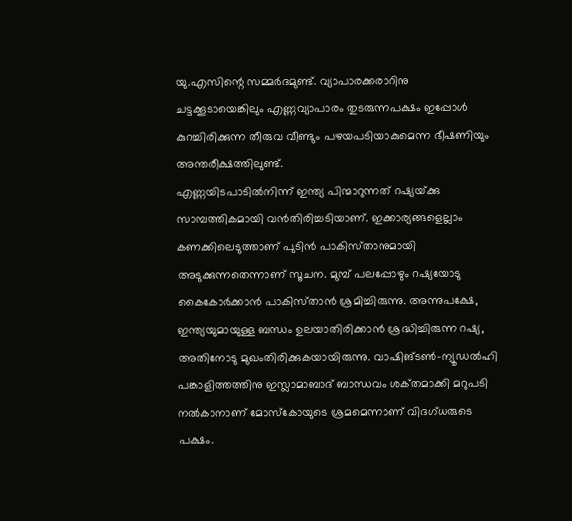യു.എസിന്റെ സമ്മര്‍ദമുണ്ട്‌. വ്യാപാരക്കരാറിനു ചട്ടക്കൂടായെങ്കിലും എണ്ണവ്യാപാരം തുടരുന്നപക്ഷം ഇപ്പോള്‍ കുറച്ചിരിക്കുന്ന തീരുവ വീണ്ടും പഴയപടിയാകുമെന്ന ഭീഷണിയും അന്തരീക്ഷത്തിലുണ്ട്‌.
എണ്ണയിടപാടില്‍നിന്ന്‌ ഇന്ത്യ പിന്മാറുന്നത്‌ റഷ്യയ്‌ക്കു സാമ്പത്തികമായി വന്‍തിരിച്ചടിയാണ്‌. ഇക്കാര്യങ്ങളെല്ലാം കണക്കിലെടുത്താണ്‌ പുടിന്‍ പാകിസ്‌താനുമായി അടുക്കുന്നതെന്നാണ്‌ സൂചന. മുമ്പ്‌ പലപ്പോഴും റഷ്യയോടു കൈകോര്‍ക്കാന്‍ പാകിസ്‌താന്‍ ശ്രമിച്ചിരുന്നു. അന്നുപക്ഷേ, ഇന്ത്യയുമായുള്ള ബന്ധം ഉലയാതിരിക്കാന്‍ ശ്രദ്ധിച്ചിരുന്ന റഷ്യ, അതിനോടു മുഖംതിരിക്കുകയായിരുന്നു. വാഷിങ്‌ടണ്‍-ന്യൂഡല്‍ഹി പങ്കാളിത്തത്തിനു ഇസ്ലാമാബാദ്‌ ബാന്ധവം ശക്‌തമാക്കി മറുപടി നല്‍കാനാണ്‌ മോസ്‌കോയുടെ ശ്രമമെന്നാണ്‌ വിദഗ്‌ധരുടെ പക്ഷം.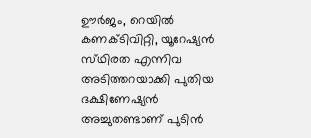ഊര്‍ജം, റെയില്‍ കണക്‌ടിവിറ്റി, യൂറേഷ്യന്‍ സ്‌ഥിരത എന്നിവ അടിത്തറയാക്കി പുതിയ ദക്ഷിണേഷ്യന്‍ അച്ചുതണ്ടാണ്‌ പുടിന്‍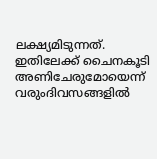ലക്ഷ്യമിടുന്നത്‌. ഇതിലേക്ക്‌ ചൈനകൂടി അണിചേരുമോയെന്ന്‌ വരുംദിവസങ്ങളില്‍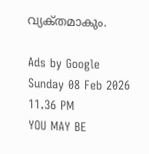വ്യക്‌തമാകും.

Ads by Google
Sunday 08 Feb 2026 11.36 PM
YOU MAY BE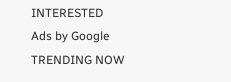INTERESTED
Ads by Google
TRENDING NOW